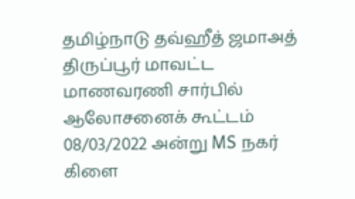தமிழ்நாடு தவ்ஹீத் ஜமாஅத் திருப்பூர் மாவட்ட மாணவரணி சார்பில் ஆலோசனைக் கூட்டம் 08/03/2022 அன்று MS நகர் கிளை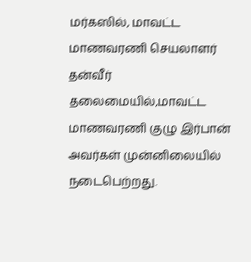மர்கஸில், மாவட்ட மாணவரணி செயலாளர் தன்வீர் தலைமையில்,மாவட்ட மாணவரணி குழு இர்பான் அவர்கள் முன்னிலையில் நடைபெற்றது.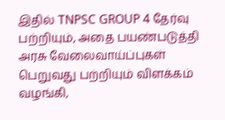இதில் TNPSC GROUP 4 தேர்வு பற்றியும், அதை பயண்படுத்தி அரசு வேலைவாய்ப்புகள் பெறுவது பற்றியும் விளக்கம் வழங்கி,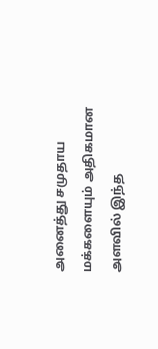அனைத்து சமுதாய மக்களையும் அதிகமான அளவில் இந்த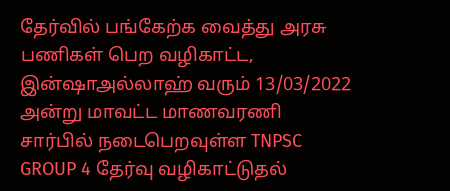தேர்வில் பங்கேற்க வைத்து அரசு பணிகள் பெற வழிகாட்ட,
இன்ஷாஅல்லாஹ் வரும் 13/03/2022 அன்று மாவட்ட மாணவரணி சார்பில் நடைபெறவுள்ள TNPSC GROUP 4 தேர்வு வழிகாட்டுதல்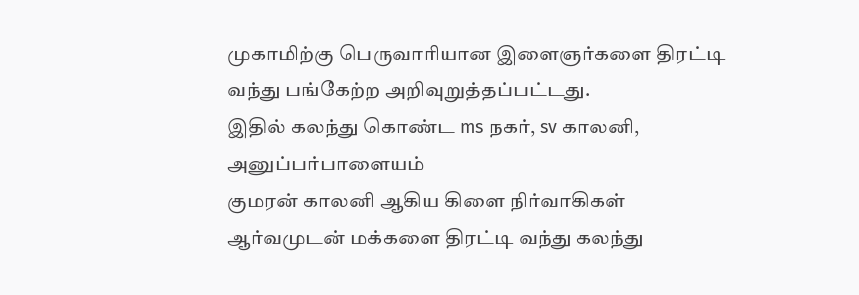முகாமிற்கு பெருவாரியான இளைஞர்களை திரட்டி வந்து பங்கேற்ற அறிவுறுத்தப்பட்டது.
இதில் கலந்து கொண்ட ms நகர், sv காலனி, அனுப்பர்பாளையம்
குமரன் காலனி ஆகிய கிளை நிர்வாகிகள் ஆர்வமுடன் மக்களை திரட்டி வந்து கலந்து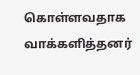கொள்ளவதாக வாக்களித்தனர்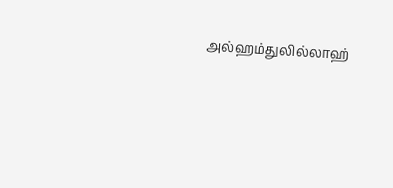அல்ஹம்துலில்லாஹ்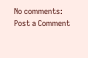No comments:
Post a Comment